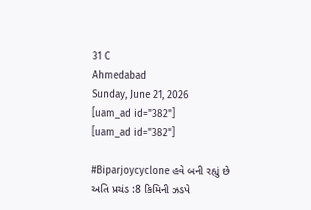31 C
Ahmedabad
Sunday, June 21, 2026
[uam_ad id="382"]
[uam_ad id="382"]

#Biparjoycyclone હવે બની રહ્યું છે અતિ પ્રચંડ :8 કિમિની ઝડપે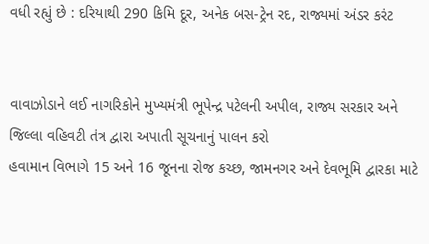વધી રહ્યું છે : દરિયાથી 290 કિમિ દૂર, અનેક બસ-ટ્રેન રદ, રાજ્યમાં અંડર કરંટ


વાવાઝોડાને લઈ નાગરિકોને મુખ્યમંત્રી ભૂપેન્દ્ર પટેલની અપીલ, રાજ્ય સરકાર અને જિલ્લા વહિવટી તંત્ર દ્વારા અપાતી સૂચનાનું પાલન કરો
હવામાન વિભાગે 15 અને 16 જૂનના રોજ કચ્છ, જામનગર અને દેવભૂમિ દ્વારકા માટે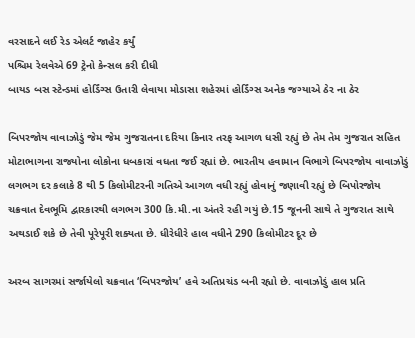વરસાદને લઈ રેડ એલર્ટ જાહેર કર્યું
પશ્ચિમ રેલવેએ 69 ટ્રેનો કેન્સલ કરી દીધી
બાયડ બસ સ્ટેન્ડમાં હોર્ડિંગ્સ ઉતારી લેવાયા મોડાસા શહેરમાં હોર્ડિંગ્સ અનેક જગ્યાએ ઠેર ના ઠેર

બિપરજોય વાવાઝોડું જેમ જેમ ગુજરાતના દરિયા કિનાર તરફ આગળ ધસી રહ્યું છે તેમ તેમ ગુજરાત સહિત મોટાભાગના રાજ્યોના લોકોના ધબકારાં વધતા જઈ રહ્યાં છે. ભારતીય હવામાન વિભાગે બિપરજોય વાવાઝોડું લગભગ દર કલાકે 8 થી 5 કિલોમીટરની ગતિએ આગળ વધી રહ્યું હોવાનું જણાવી રહ્યું છે બિપોરજોય ચક્રવાત દેવભૂમિ દ્વારકારથી લગભગ 300 કિ.મી.ના અંતરે રહી ગયું છે.15 જૂનની સાથે તે ગુજરાત સાથે અથડાઈ શકે છે તેવી પૂરેપૂરી શક્યતા છે. ધીરેધીરે હાલ વધીને 290 કિલોમીટર દૂર છે

અરબ સાગરમાં સર્જાયેલો ચક્રવાત ‘બિપરજોય’ હવે અતિપ્રચંડ બની રહ્યો છે. વાવાઝોડું હાલ પ્રતિ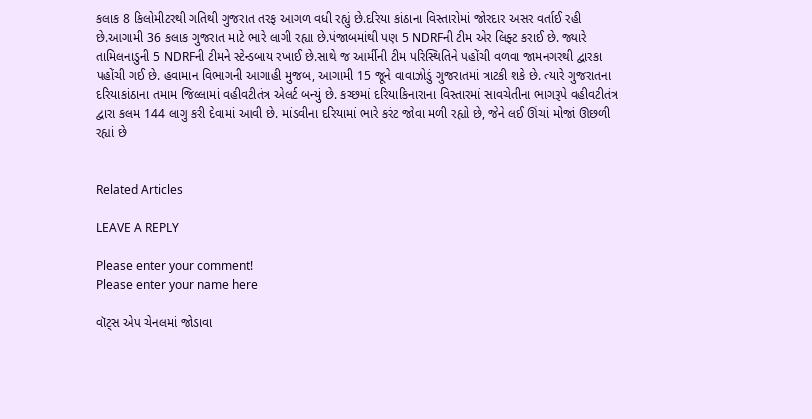કલાક 8 કિલોમીટરથી ગતિથી ગુજરાત તરફ આગળ વધી રહ્યું છે.દરિયા કાંઠાના વિસ્તારોમાં જોરદાર અસર વર્તાઈ રહી છે.આગામી 36 કલાક ગુજરાત માટે ભારે લાગી રહ્યા છે.પંજાબમાંથી પણ 5 NDRFની ટીમ એર લિફ્ટ કરાઈ છે. જ્યારે તામિલનાડુની 5 NDRFની ટીમને સ્ટેન્ડબાય રખાઈ છે.સાથે જ આર્મીની ટીમ પરિસ્થિતિને પહોંચી વળવા જામનગરથી દ્વારકા પહોંચી ગઈ છે. હવામાન વિભાગની આગાહી મુજબ, આગામી 15 જૂને વાવાઝોડું ગુજરાતમાં ત્રાટકી શકે છે. ત્યારે ગુજરાતના દરિયાકાંઠાના તમામ જિલ્લામાં વહીવટીતંત્ર એલર્ટ બન્યું છે. કચ્છમાં દરિયાકિનારાના વિસ્તારમાં સાવચેતીના ભાગરૂપે વહીવટીતંત્ર દ્વારા કલમ 144 લાગુ કરી દેવામાં આવી છે. માંડવીના દરિયામાં ભારે કરંટ જોવા મળી રહ્યો છે, જેને લઈ ઊંચાં મોજાં ઊછળી રહ્યાં છે


Related Articles

LEAVE A REPLY

Please enter your comment!
Please enter your name here

વૉટ્સ એપ ચેનલમાં જોડાવા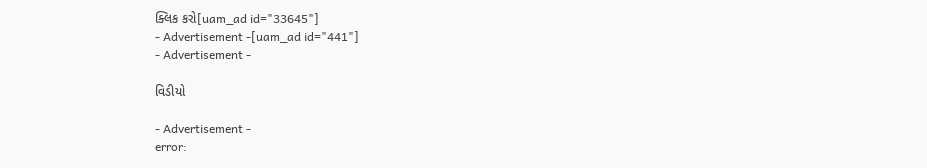ક્લિક કરો[uam_ad id="33645"]
- Advertisement -[uam_ad id="441"]
- Advertisement -

વિડીયો

- Advertisement -
error: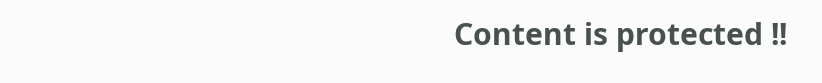Content is protected !!